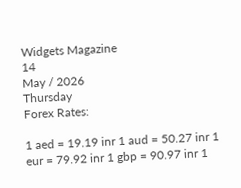Widgets Magazine
14
May / 2026
Thursday
Forex Rates:

1 aed = 19.19 inr 1 aud = 50.27 inr 1 eur = 79.92 inr 1 gbp = 90.97 inr 1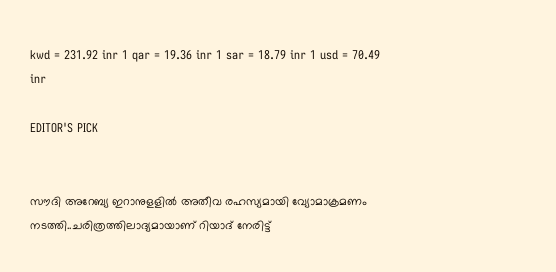kwd = 231.92 inr 1 qar = 19.36 inr 1 sar = 18.79 inr 1 usd = 70.49 inr

EDITOR'S PICK


സൗദി അറേബ്യ ഇറാനുളളിൽ അതീവ രഹസ്യമായി വ്യോമാക്രമണം നടത്തി..ചരിത്രത്തിലാദ്യമായാണ് റിയാദ് നേരിട്ട്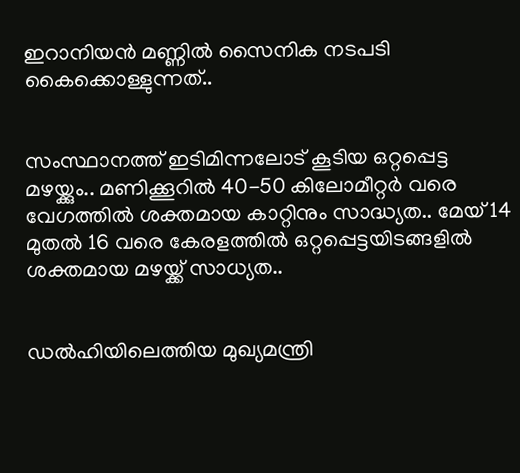ഇറാനിയൻ മണ്ണിൽ സൈനിക നടപടി കൈക്കൊള്ളുന്നത്..


സംസ്ഥാനത്ത് ഇടിമിന്നലോട് കൂടിയ ഒറ്റപ്പെട്ട മഴയ്ക്കും.. മണിക്കൂറിൽ 40-50 കിലോമീറ്റർ വരെ വേഗത്തിൽ ശക്തമായ കാറ്റിനും സാദ്ധ്യത.. മേയ് 14 മുതൽ 16 വരെ കേരളത്തിൽ ഒറ്റപ്പെട്ടയിടങ്ങളിൽ ശക്തമായ മഴയ്ക്ക് സാധ്യത..


ഡൽഹിയിലെത്തിയ മുഖ്യമന്ത്രി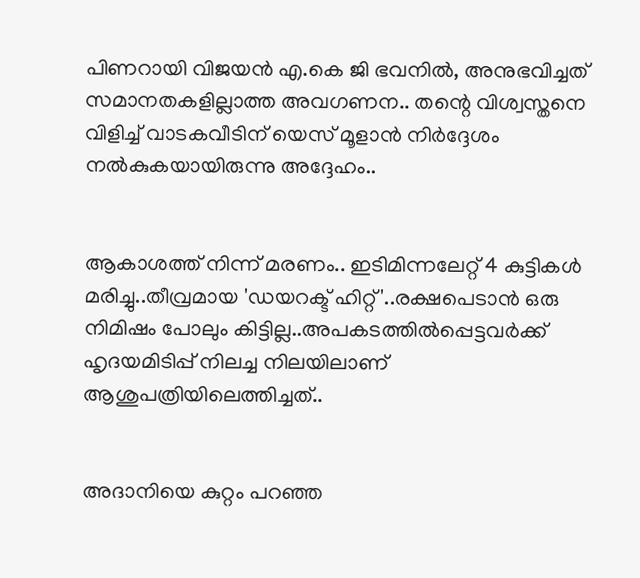പിണറായി വിജയൻ എ.കെ ജി ഭവനിൽ, അനുഭവിച്ചത് സമാനതകളില്ലാത്ത അവഗണന.. തന്റെ വിശ്വസ്തനെ വിളിച്ച് വാടകവീടിന് യെസ് മൂളാൻ നിർദ്ദേശം നൽകുകയായിരുന്നു അദ്ദേഹം..


ആകാശത്ത് നിന്ന് മരണം.. ഇടിമിന്നലേറ്റ് 4 കുട്ടികൾ മരിച്ചു..തീവ്രമായ 'ഡയറക്ട് ഹിറ്റ്'..രക്ഷപെടാൻ ഒരു നിമിഷം പോലും കിട്ടില്ല..അപകടത്തില്‍പ്പെട്ടവര്‍ക്ക് ഹൃദയമിടിപ്പ് നിലച്ച നിലയിലാണ് ആശുപത്രിയിലെത്തിച്ചത്..


അദാനിയെ കുറ്റം പറഞ്ഞ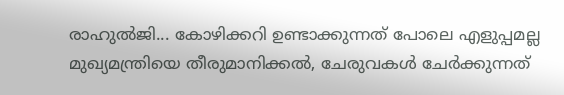രാഹുൽജി... കോഴിക്കറി ഉണ്ടാക്കുന്നത് പോലെ എളുപ്പമല്ല മുഖ്യമന്ത്രിയെ തീരുമാനിക്കൽ, ചേരുവകൾ ചേർക്കുന്നത്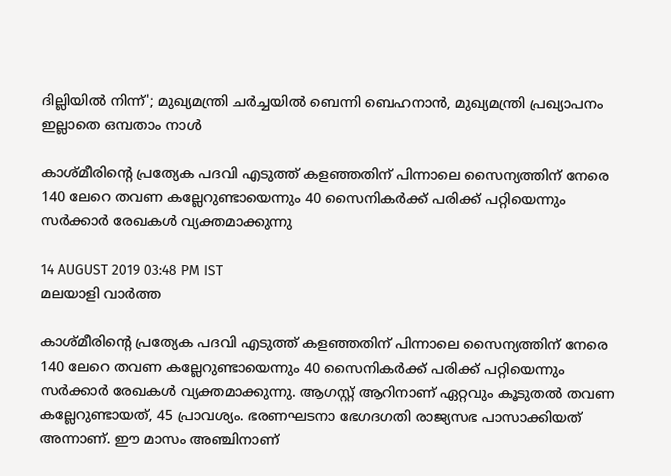ദില്ലിയിൽ നിന്ന്'; മുഖ്യമന്ത്രി ചർച്ചയിൽ ബെന്നി ബെഹനാൻ, മുഖ്യമന്ത്രി പ്രഖ്യാപനം ഇല്ലാതെ ഒമ്പതാം നാൾ

കാശ്മീരിന്റെ പ്രത്യേക പദവി എടുത്ത് കളഞ്ഞതിന് പിന്നാലെ സൈന്യത്തിന് നേരെ 140 ലേറെ തവണ കല്ലേറുണ്ടായെന്നും 40 സൈനികര്‍ക്ക് പരിക്ക് പറ്റിയെന്നും സര്‍ക്കാര്‍ രേഖകള്‍ വ്യക്തമാക്കുന്നു

14 AUGUST 2019 03:48 PM IST
മലയാളി വാര്‍ത്ത

കാശ്മീരിന്റെ പ്രത്യേക പദവി എടുത്ത് കളഞ്ഞതിന് പിന്നാലെ സൈന്യത്തിന് നേരെ 140 ലേറെ തവണ കല്ലേറുണ്ടായെന്നും 40 സൈനികര്‍ക്ക് പരിക്ക് പറ്റിയെന്നും സര്‍ക്കാര്‍ രേഖകള്‍ വ്യക്തമാക്കുന്നു. ആഗസ്റ്റ് ആറിനാണ് ഏറ്റവും കൂടുതല്‍ തവണ കല്ലേറുണ്ടായത്, 45 പ്രാവശ്യം. ഭരണഘടനാ ഭേഗദഗതി രാജ്യസഭ പാസാക്കിയത് അന്നാണ്. ഈ മാസം അഞ്ചിനാണ്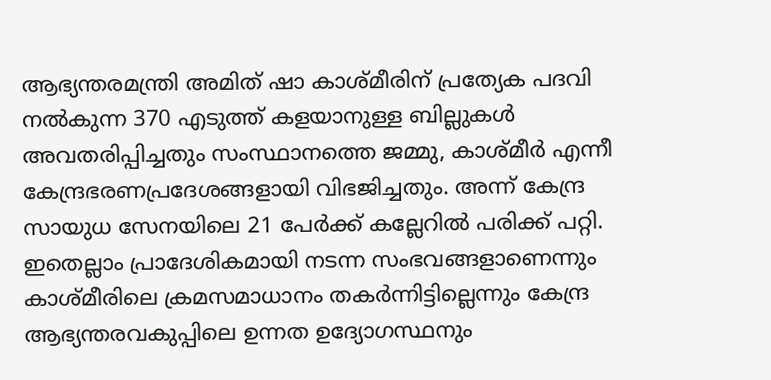ആഭ്യന്തരമന്ത്രി അമിത് ഷാ കാശ്മീരിന് പ്രത്യേക പദവി നല്‍കുന്ന 370 എടുത്ത് കളയാനുള്ള ബില്ലുകള്‍ അവതരിപ്പിച്ചതും സംസ്ഥാനത്തെ ജമ്മു, കാശ്മീര്‍ എന്നീ കേന്ദ്രഭരണപ്രദേശങ്ങളായി വിഭജിച്ചതും. അന്ന് കേന്ദ്ര സായുധ സേനയിലെ 21 പേര്‍ക്ക് കല്ലേറില്‍ പരിക്ക് പറ്റി. ഇതെല്ലാം പ്രാദേശികമായി നടന്ന സംഭവങ്ങളാണെന്നും കാശ്മീരിലെ ക്രമസമാധാനം തകര്‍ന്നിട്ടില്ലെന്നും കേന്ദ്ര ആഭ്യന്തരവകുപ്പിലെ ഉന്നത ഉദ്യോഗസ്ഥനും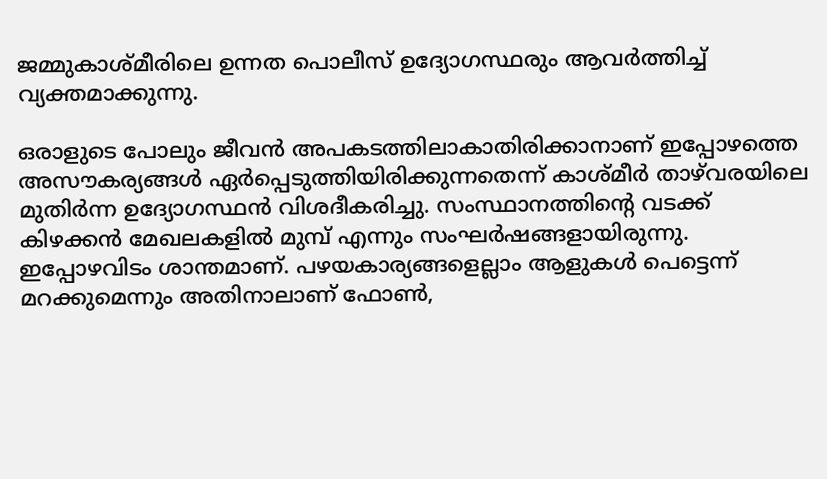ജമ്മുകാശ്മീരിലെ ഉന്നത പൊലീസ് ഉദ്യോഗസ്ഥരും ആവര്‍ത്തിച്ച് വ്യക്തമാക്കുന്നു.

ഒരാളുടെ പോലും ജീവന്‍ അപകടത്തിലാകാതിരിക്കാനാണ് ഇപ്പോഴത്തെ അസൗകര്യങ്ങള്‍ ഏര്‍പ്പെടുത്തിയിരിക്കുന്നതെന്ന് കാശ്മീര്‍ താഴ്‌വരയിലെ മുതിര്‍ന്ന ഉദ്യോഗസ്ഥന്‍ വിശദീകരിച്ചു. സംസ്ഥാനത്തിന്റെ വടക്ക് കിഴക്കന്‍ മേഖലകളില്‍ മുമ്പ് എന്നും സംഘര്‍ഷങ്ങളായിരുന്നു. ഇപ്പോഴവിടം ശാന്തമാണ്. പഴയകാര്യങ്ങളെല്ലാം ആളുകള്‍ പെട്ടെന്ന് മറക്കുമെന്നും അതിനാലാണ് ഫോണ്‍,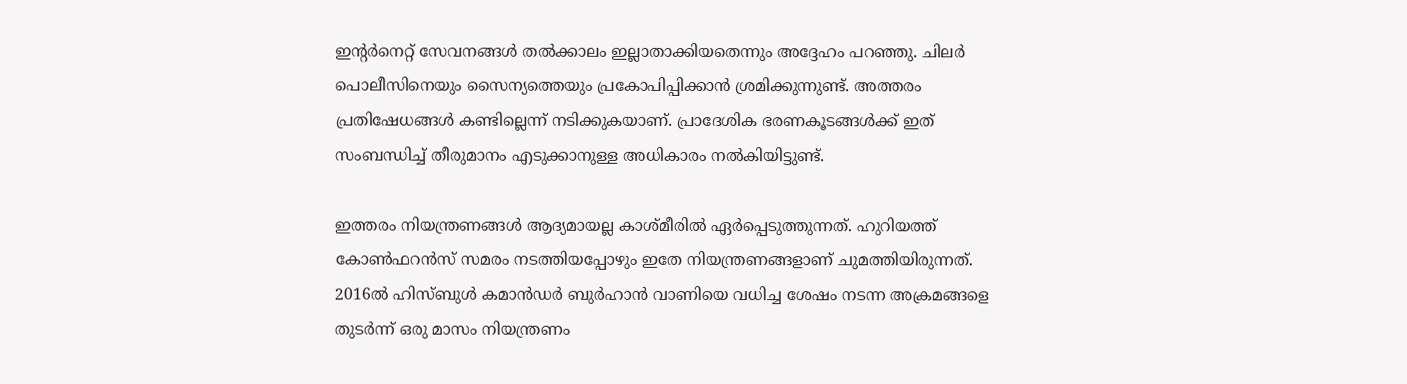ഇന്റര്‍നെറ്റ് സേവനങ്ങള്‍ തല്‍ക്കാലം ഇല്ലാതാക്കിയതെന്നും അദ്ദേഹം പറഞ്ഞു. ചിലര്‍ പൊലീസിനെയും സൈന്യത്തെയും പ്രകോപിപ്പിക്കാന്‍ ശ്രമിക്കുന്നുണ്ട്. അത്തരം പ്രതിഷേധങ്ങള്‍ കണ്ടില്ലെന്ന് നടിക്കുകയാണ്. പ്രാദേശിക ഭരണകൂടങ്ങള്‍ക്ക് ഇത് സംബന്ധിച്ച് തീരുമാനം എടുക്കാനുള്ള അധികാരം നല്‍കിയിട്ടുണ്ട്.

ഇത്തരം നിയന്ത്രണങ്ങള്‍ ആദ്യമായല്ല കാശ്മീരില്‍ ഏര്‍പ്പെടുത്തുന്നത്. ഹുറിയത്ത് കോണ്‍ഫറന്‍സ് സമരം നടത്തിയപ്പോഴും ഇതേ നിയന്ത്രണങ്ങളാണ് ചുമത്തിയിരുന്നത്. 2016ല്‍ ഹിസ്ബുള്‍ കമാന്‍ഡര്‍ ബുര്‍ഹാന്‍ വാണിയെ വധിച്ച ശേഷം നടന്ന അക്രമങ്ങളെ തുടര്‍ന്ന് ഒരു മാസം നിയന്ത്രണം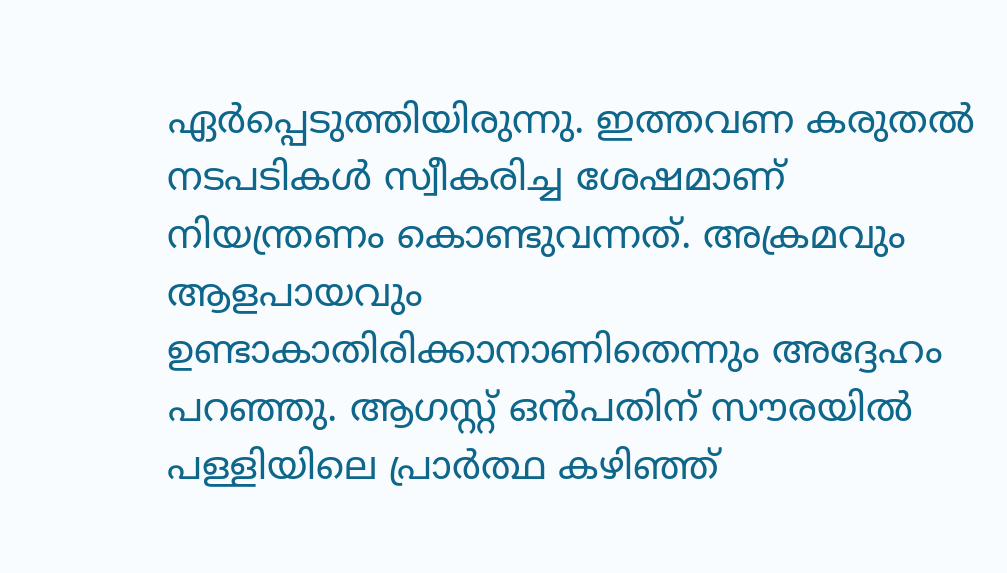ഏര്‍പ്പെടുത്തിയിരുന്നു. ഇത്തവണ കരുതല്‍ നടപടികള്‍ സ്വീകരിച്ച ശേഷമാണ് നിയന്ത്രണം കൊണ്ടുവന്നത്. അക്രമവും ആളപായവും ഉണ്ടാകാതിരിക്കാനാണിതെന്നും അദ്ദേഹം പറഞ്ഞു. ആഗസ്റ്റ് ഒന്‍പതിന് സൗരയില്‍ പള്ളിയിലെ പ്രാര്‍ത്ഥ കഴിഞ്ഞ്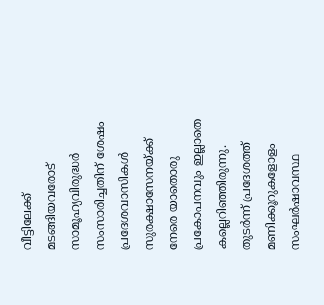വീട്ടിലേക്ക് മടങ്ങിയവരോട് സാമൂഹ്യവിരുദ്ധര്‍ സംസാരിച്ചതിന് ശേഷം പ്രദേശവാസികള്‍ സുരക്ഷാസേനയ്ക്ക് നേരെ യാതൊരു പ്രകോപനവും ഇല്ലാതെ കല്ലെറിഞ്ഞിരുന്നു. തുടര്‍ന്ന് പ്രദേശത്ത് മണിക്കൂറുകളോളം സംഘര്‍ഷാവസ്ഥ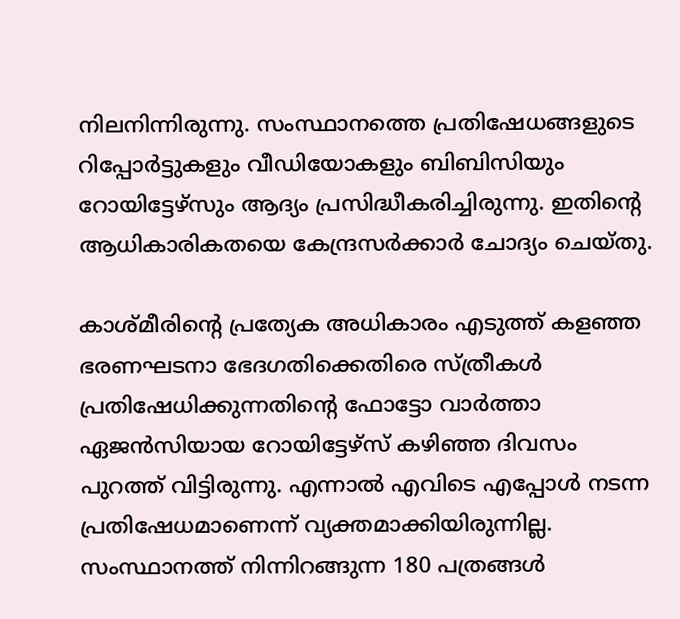നിലനിന്നിരുന്നു. സംസ്ഥാനത്തെ പ്രതിഷേധങ്ങളുടെ റിപ്പോര്‍ട്ടുകളും വീഡിയോകളും ബിബിസിയും റോയിട്ടേഴ്‌സും ആദ്യം പ്രസിദ്ധീകരിച്ചിരുന്നു. ഇതിന്റെ ആധികാരികതയെ കേന്ദ്രസര്‍ക്കാര്‍ ചോദ്യം ചെയ്തു.

കാശ്മീരിന്റെ പ്രത്യേക അധികാരം എടുത്ത് കളഞ്ഞ ഭരണഘടനാ ഭേദഗതിക്കെതിരെ സ്ത്രീകള്‍ പ്രതിഷേധിക്കുന്നതിന്റെ ഫോട്ടോ വാര്‍ത്താ ഏജന്‍സിയായ റോയിട്ടേഴ്‌സ് കഴിഞ്ഞ ദിവസം പുറത്ത് വിട്ടിരുന്നു. എന്നാല്‍ എവിടെ എപ്പോള്‍ നടന്ന പ്രതിഷേധമാണെന്ന് വ്യക്തമാക്കിയിരുന്നില്ല. സംസ്ഥാനത്ത് നിന്നിറങ്ങുന്ന 180 പത്രങ്ങള്‍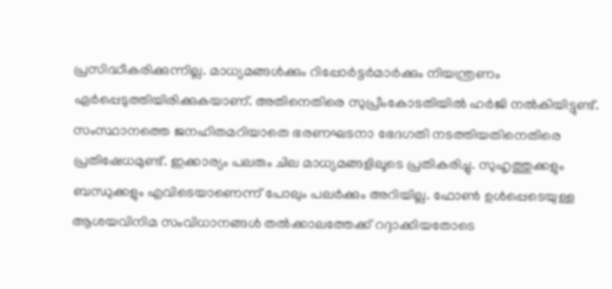പ്രസിദ്ധീകരിക്കുന്നില്ല. മാധ്യമങ്ങള്‍ക്കും റിപ്പോര്‍ട്ടര്‍മാര്‍ക്കും നിയന്ത്രണം ഏര്‍പ്പെടുത്തിയിരിക്കുകയാണ്. അതിനെതിരെ സുപ്രീംകോടതിയില്‍ ഹര്‍ജി നല്‍കിയിട്ടുണ്ട്. സംസ്ഥാനത്തെ ജനഹിതമറിയാതെ ഭരണഘടനാ ഭേദഗതി നടത്തിയതിനെതിരെ പ്രതിഷേധമുണ്ട്. ഇക്കാര്യം പലരും ചില മാധ്യമങ്ങളിലൂടെ പ്രതികരിച്ചു. സുഹൃത്തുക്കളും ബന്ധുക്കളും എവിടെയാണെന്ന് പോലും പലര്‍ക്കും അറിയില്ല. ഫോണ്‍ ഉള്‍പ്പെടെയുള്ള ആശയവിനിമ സംവിധാനങ്ങള്‍ തല്‍ക്കാലത്തേക്ക് റദ്ദാക്കിയതോടെ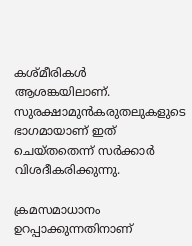കശ്മീരികള്‍ ആശങ്കയിലാണ്. സുരക്ഷാമുന്‍കരുതലുകളുടെ ഭാഗമായാണ് ഇത് ചെയ്തതെന്ന് സര്‍ക്കാര്‍ വിശദീകരിക്കുന്നു.

ക്രമസമാധാനം ഉറപ്പാക്കുന്നതിനാണ്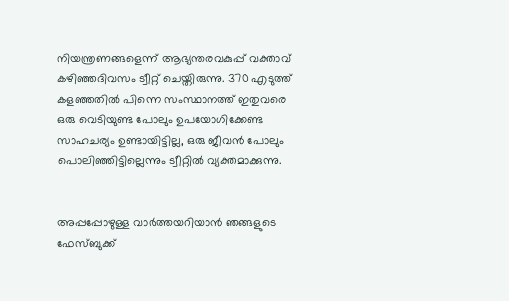നിയന്ത്രണങ്ങളെന്ന് ആഭ്യന്തരവകുപ്പ് വക്താവ് കഴിഞ്ഞദിവസം ട്വീറ്റ് ചെയ്തിരുന്നു. 370 എടുത്ത് കളഞ്ഞതില്‍ പിന്നെ സംസ്ഥാനത്ത് ഇതുവരെ ഒരു വെടിയുണ്ട പോലും ഉപയോഗിക്കേണ്ട സാഹചര്യം ഉണ്ടായിട്ടില്ല, ഒരു ജീവന്‍ പോലും പൊലിഞ്ഞിട്ടില്ലെന്നും ട്വീറ്റില്‍ വ്യക്തമാക്കുന്നു.


അപ്പപ്പോഴുള്ള വാര്‍ത്തയറിയാന്‍ ഞങ്ങളുടെ ഫേസ്‌ബുക്ക്‌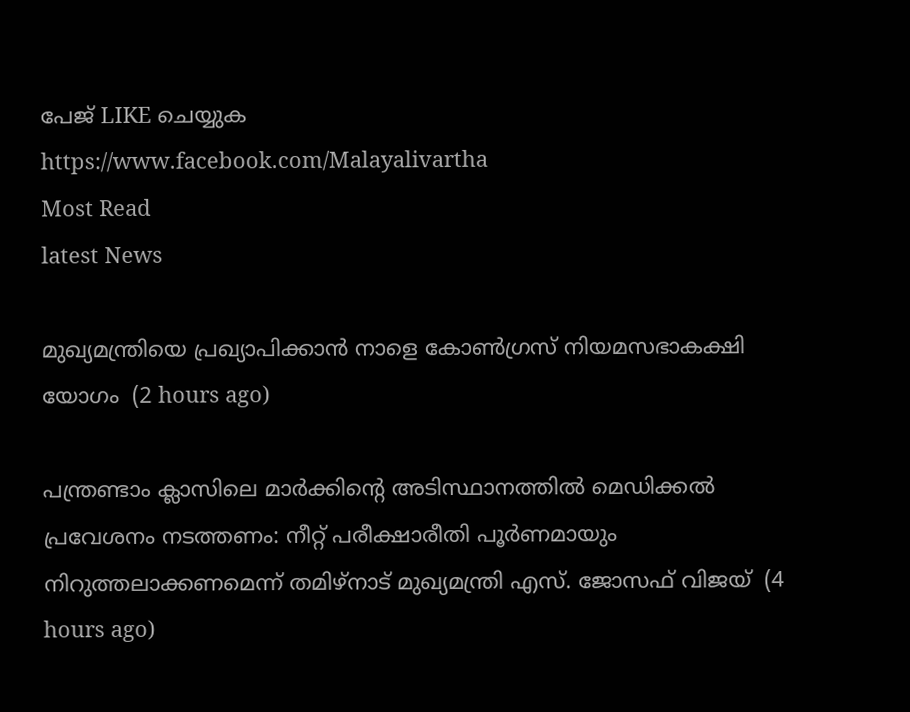പേജ് LIKE ചെയ്യുക
https://www.facebook.com/Malayalivartha
Most Read
latest News

മുഖ്യമന്ത്രിയെ പ്രഖ്യാപിക്കാന്‍ നാളെ കോണ്‍ഗ്രസ് നിയമസഭാകക്ഷി യോഗം  (2 hours ago)

പന്ത്രണ്ടാം ക്ലാസിലെ മാര്‍ക്കിന്റെ അടിസ്ഥാനത്തില്‍ മെഡിക്കല്‍ പ്രവേശനം നടത്തണം: നീറ്റ് പരീക്ഷാരീതി പൂര്‍ണമായും നിറുത്തലാക്കണമെന്ന് തമിഴ്‌നാട് മുഖ്യമന്ത്രി എസ്. ജോസഫ് വിജയ്  (4 hours ago)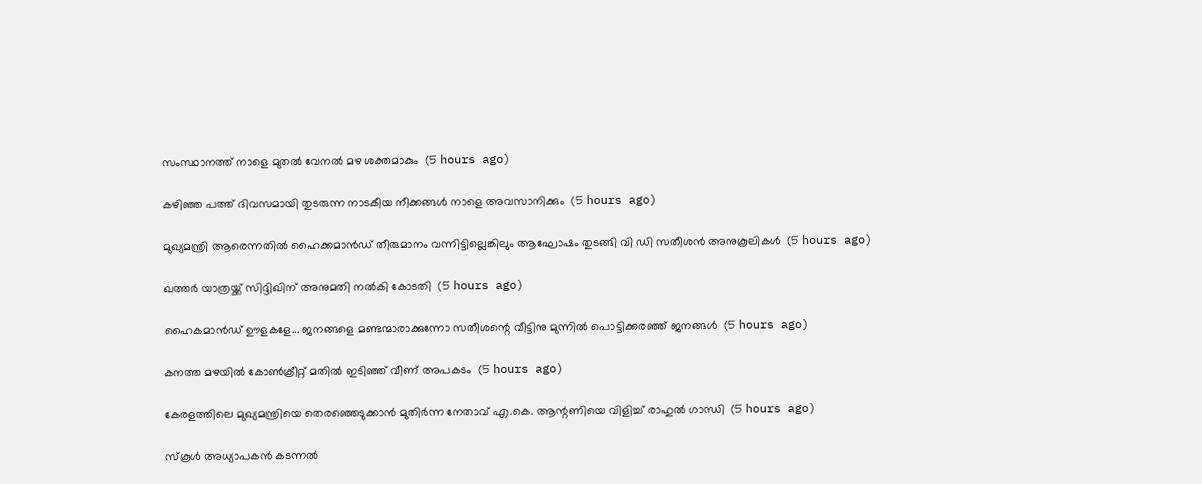സംസ്ഥാനത്ത് നാളെ മുതൽ വേനൽ മഴ ശക്തമാകും  (5 hours ago)

കഴിഞ്ഞ പത്ത് ദിവസമായി തുടരുന്ന നാടകീയ നീക്കങ്ങള്‍ നാളെ അവസാനിക്കും  (5 hours ago)

മുഖ്യമന്ത്രി ആരെന്നതിൽ ഹൈക്കമാൻഡ് തീരുമാനം വന്നിട്ടില്ലെങ്കിലും ആഘോഷം തുടങ്ങി വി ഡി സതീശൻ അനുകൂലികൾ  (5 hours ago)

ഖത്തര്‍ യാത്രയ്ക്ക് സിദ്ദിഖിന് അനുമതി നല്‍കി കോടതി  (5 hours ago)

ഹൈകമാൻഡ്‌ ഊളകളേ... ജനങ്ങളെ മണ്ടന്മാരാക്കുന്നോ സതീശന്റെ വീട്ടിനു മുന്നിൽ പൊട്ടിക്കരഞ്ഞ് ജനങ്ങൾ  (5 hours ago)

കനത്ത മഴയില്‍ കോണ്‍ക്രീറ്റ് മതില്‍ ഇടിഞ്ഞ് വീണ് അപകടം  (5 hours ago)

കേരളത്തിലെ മുഖ്യമന്ത്രിയെ തെരഞ്ഞെടുക്കാൻ മുതിർന്ന നേതാവ് എ.കെ. ആന്റണിയെ വിളിച്ച് രാഹുൽ ഗാന്ധി  (5 hours ago)

സ്‌കൂള്‍ അധ്യാപകന്‍ കടന്നല്‍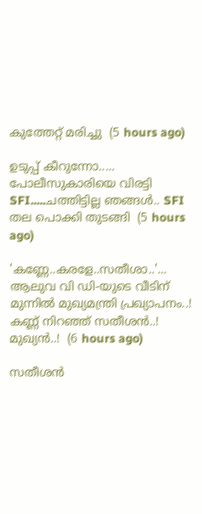കുത്തേറ്റ് മരിച്ചു  (5 hours ago)

ഉടുപ്പ് കീറുന്നോ..... പോലീസുകാരിയെ വിരട്ടി SFI.....ചത്തിട്ടില്ല ഞങ്ങൾ.. SFI തല പൊക്കി തുടങ്ങി  (5 hours ago)

'കണ്ണേ..കരളേ..സതീശാ..'... ആലുവ വി ഡി-യുടെ വീടിന് മുന്നിൽ മുഖ്യമന്ത്രി പ്രഖ്യാപനം..! കണ്ണ് നിറഞ്ഞ് സതീശൻ..! മുഖ്യൻ..!  (6 hours ago)

സതീശൻ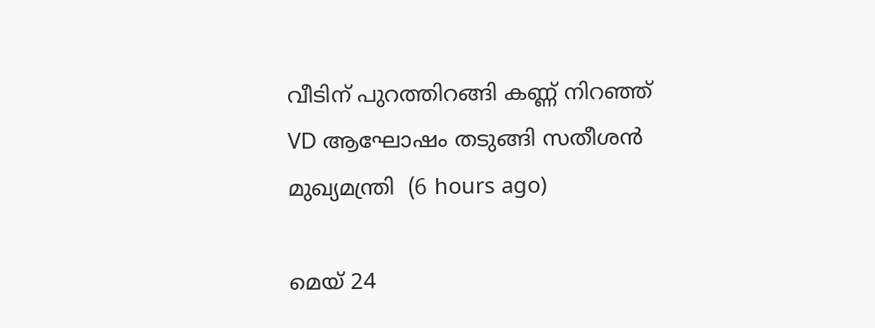വീടിന് പുറത്തിറങ്ങി കണ്ണ് നിറഞ്ഞ് VD ആഘോഷം തടുങ്ങി സതീശൻ മുഖ്യമന്ത്രി  (6 hours ago)

മെയ് 24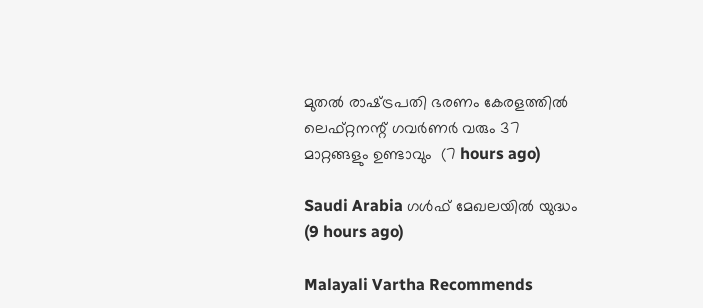മുതൽ രാഷ്‌ട്രപതി ഭരണം കേരളത്തിൽ ലെഫ്റ്റനന്റ് ഗവർണർ വരും 37 മാറ്റങ്ങളും ഉണ്ടാവും  (7 hours ago)

Saudi Arabia ഗൾഫ് മേഖലയിൽ യുദ്ധം  (9 hours ago)

Malayali Vartha Recommends